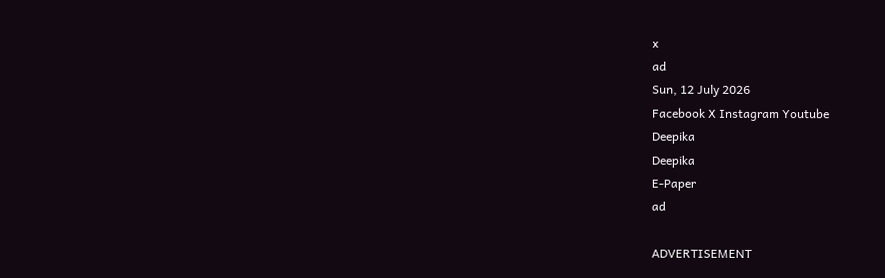x
ad
Sun, 12 July 2026
Facebook X Instagram Youtube
Deepika
Deepika
E-Paper
ad

ADVERTISEMENT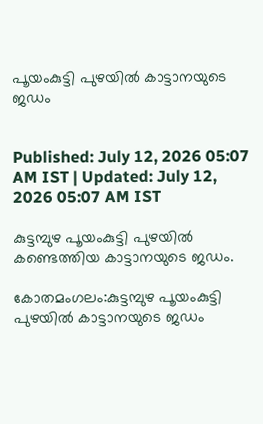പൂയംകുട്ടി പുഴയില്‍ കാട്ടാനയുടെ ജഡം


Published: July 12, 2026 05:07 AM IST | Updated: July 12, 2026 05:07 AM IST

കുട്ടമ്പുഴ പൂയംകുട്ടി പുഴയില്‍ കണ്ടെത്തിയ കാട്ടാനയുടെ ജഡം.

കോതമംഗലം:കുട്ടമ്പുഴ പൂയംകുട്ടി പുഴയില്‍ കാട്ടാനയുടെ ജഡം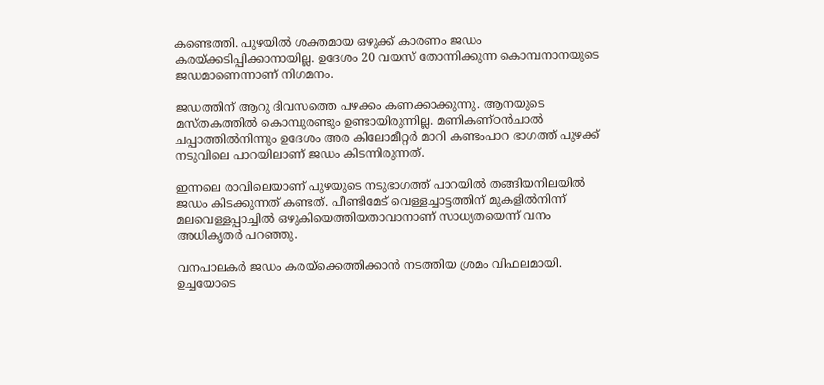കണ്ടെത്തി. പുഴയില്‍ ശക്തമായ ഒഴുക്ക് കാരണം ജഡം കരയ്ക്കടിപ്പിക്കാനായില്ല. ഉദേശം 20 വയസ് തോന്നിക്കുന്ന കൊമ്പനാനയുടെ ജഡമാണെന്നാണ് നിഗമനം.

ജഡത്തിന് ആറു ദിവസത്തെ പഴക്കം കണക്കാക്കുന്നു. ആനയുടെ മസ്തകത്തില്‍ കൊമ്പുരണ്ടും ഉണ്ടായിരുന്നില്ല. മണികണ്ഠന്‍ചാല്‍ ചപ്പാത്തില്‍നിന്നും ഉദേശം അര കിലോമീറ്റര്‍ മാറി കണ്ടംപാറ ഭാഗത്ത് പുഴക്ക് നടുവിലെ പാറയിലാണ് ജഡം കിടന്നിരുന്നത്.

ഇന്നലെ രാവിലെയാണ് പുഴയുടെ നടുഭാഗത്ത് പാറയില്‍ തങ്ങിയനിലയില്‍ ജഡം കിടക്കുന്നത് കണ്ടത്. പീണ്ടിമേട് വെള്ളച്ചാട്ടത്തിന് മുകളില്‍നിന്ന് മലവെള്ളപ്പാച്ചില്‍ ഒഴുകിയെത്തിയതാവാനാണ് സാധ്യതയെന്ന് വനം അധികൃതര്‍ പറഞ്ഞു.

വനപാലകര്‍ ജഡം കരയ്‌ക്കെത്തിക്കാന്‍ നടത്തിയ ശ്രമം വിഫലമായി. ഉച്ചയോടെ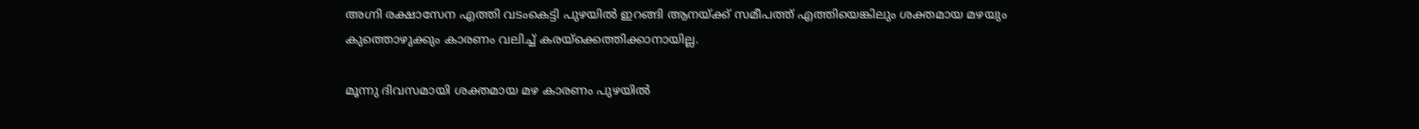അഗ്നി രക്ഷാസേന എത്തി വടംകെട്ടി പുഴയില്‍ ഇറങ്ങി ആനയ്ക്ക് സമീപത്ത് എത്തിയെങ്കിലും ശക്തമായ മഴയും കുത്തൊഴുക്കും കാരണം വലിച്ച് കരയ്ക്കെത്തിക്കാനായില്ല.

മൂന്നു ദിവസമായി ശക്തമായ മഴ കാരണം പുഴയില്‍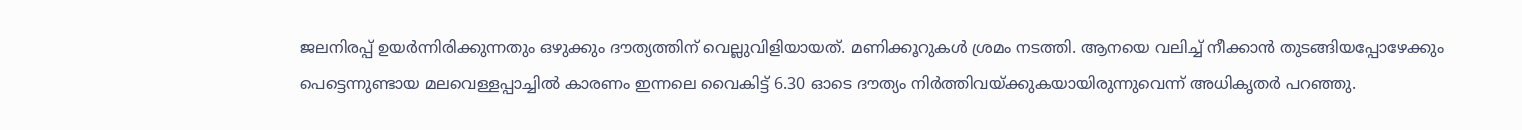ജലനിരപ്പ് ഉയര്‍ന്നിരിക്കുന്നതും ഒഴുക്കും ദൗത്യത്തിന് വെല്ലുവിളിയായത്. മണിക്കൂറുകള്‍ ശ്രമം നടത്തി. ആനയെ വലിച്ച് നീക്കാന്‍ തുടങ്ങിയപ്പോഴേക്കും പെട്ടെന്നുണ്ടായ മലവെള്ളപ്പാച്ചില്‍ കാരണം ഇന്നലെ വൈകിട്ട് 6.30 ഓടെ ദൗത്യം നിര്‍ത്തിവയ്ക്കുകയായിരുന്നുവെന്ന് അധികൃതര്‍ പറഞ്ഞു.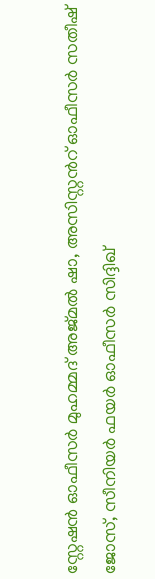സ്റ്റേഷന്‍ ഓഫീസര്‍ മുഹമ്മദ് അജ്മല്‍ ഷാ, അസിസ്റ്റന്‍റ് ഓഫീസര്‍ സതീഷ് ജോസ്, സീനിയര്‍ ഫയര്‍ ഓഫീസര്‍ സിദ്ദിഖ്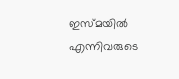ഇസ്മയില്‍ എന്നിവരുടെ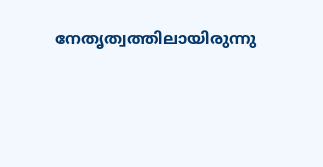നേതൃത്വത്തിലായിരുന്നു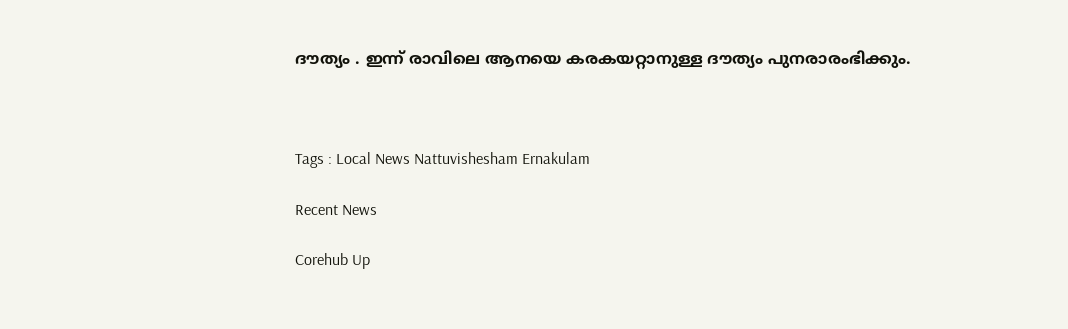ദൗത്യം . ഇന്ന് രാവിലെ ആനയെ കരകയറ്റാനുള്ള ദൗത്യം പുനരാരംഭിക്കും.



Tags : Local News Nattuvishesham Ernakulam

Recent News

Corehub Up